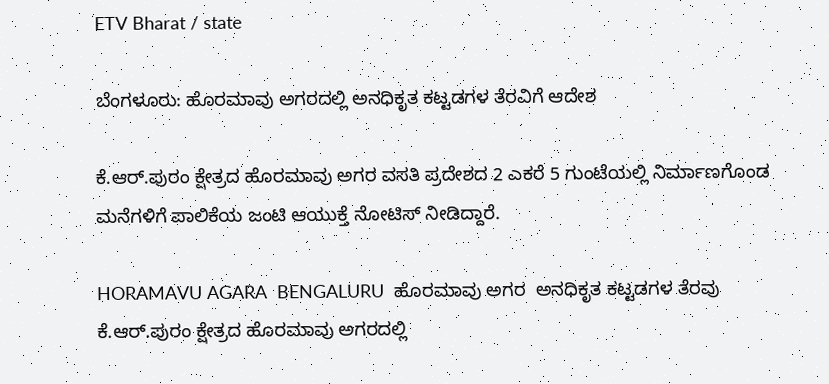ETV Bharat / state

ಬೆಂಗಳೂರು: ಹೊರಮಾವು ಅಗರದಲ್ಲಿ ಅನಧಿಕೃತ ಕಟ್ಟಡಗಳ ತೆರವಿಗೆ ಆದೇಶ

ಕೆ.ಆರ್.ಪುರಂ ಕ್ಷೇತ್ರದ ಹೊರಮಾವು ಅಗರ ವಸತಿ ಪ್ರದೇಶದ 2 ಎಕರೆ 5 ಗುಂಟೆಯಲ್ಲಿ ನಿರ್ಮಾಣಗೊಂಡ ಮನೆಗಳಿಗೆ ಪಾಲಿಕೆಯ ಜಂಟಿ ಆಯುಕ್ತೆ ನೋಟಿಸ್ ನೀಡಿದ್ದಾರೆ.

HORAMAVU AGARA  BENGALURU  ಹೊರಮಾವು ಅಗರ  ಅನಧಿಕೃತ ಕಟ್ಟಡಗಳ ತೆರವು
ಕೆ.ಆರ್.ಪುರಂ ಕ್ಷೇತ್ರದ ಹೊರಮಾವು ಅಗರದಲ್ಲಿ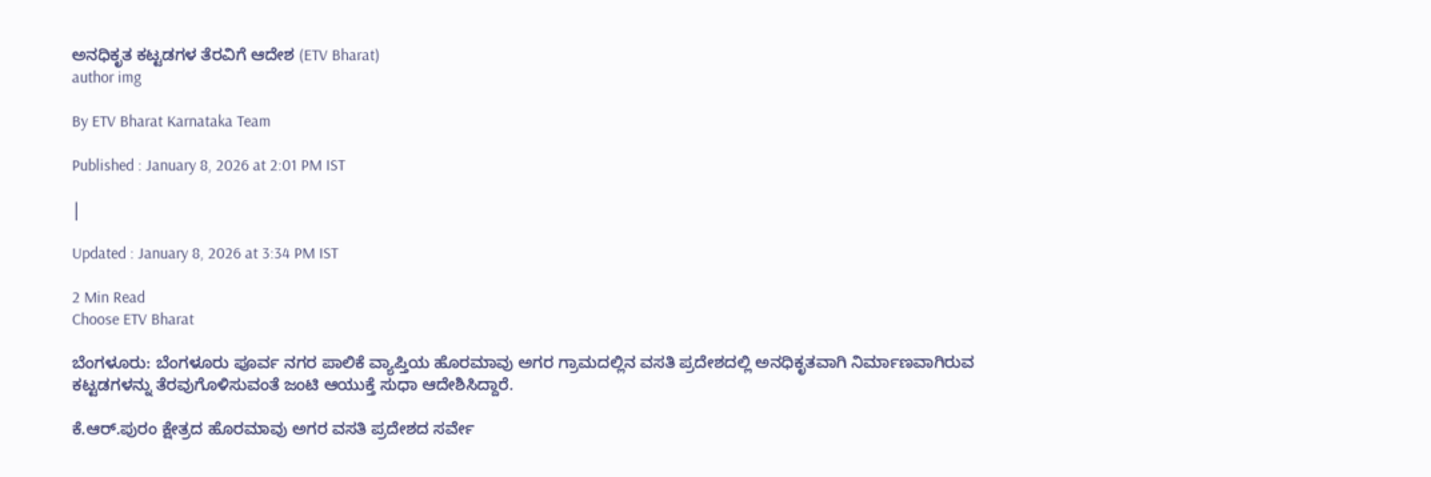ಅನಧಿಕೃತ ಕಟ್ಟಡಗಳ ತೆರವಿಗೆ ಆದೇಶ (ETV Bharat)
author img

By ETV Bharat Karnataka Team

Published : January 8, 2026 at 2:01 PM IST

|

Updated : January 8, 2026 at 3:34 PM IST

2 Min Read
Choose ETV Bharat

ಬೆಂಗಳೂರು: ಬೆಂಗಳೂರು ಪೂರ್ವ ನಗರ ಪಾಲಿಕೆ ವ್ಯಾಪ್ತಿಯ ಹೊರಮಾವು ಅಗರ ಗ್ರಾಮದಲ್ಲಿನ ವಸತಿ ಪ್ರದೇಶದಲ್ಲಿ ಅನಧಿಕೃತವಾಗಿ ನಿರ್ಮಾಣವಾಗಿರುವ ಕಟ್ಟಡಗಳನ್ನು ತೆರವುಗೊಳಿಸುವಂತೆ ಜಂಟಿ ಆಯುಕ್ತೆ ಸುಧಾ ಆದೇಶಿಸಿದ್ದಾರೆ.

ಕೆ.ಆರ್.ಪುರಂ ಕ್ಷೇತ್ರದ ಹೊರಮಾವು ಅಗರ ವಸತಿ ಪ್ರದೇಶದ ಸರ್ವೇ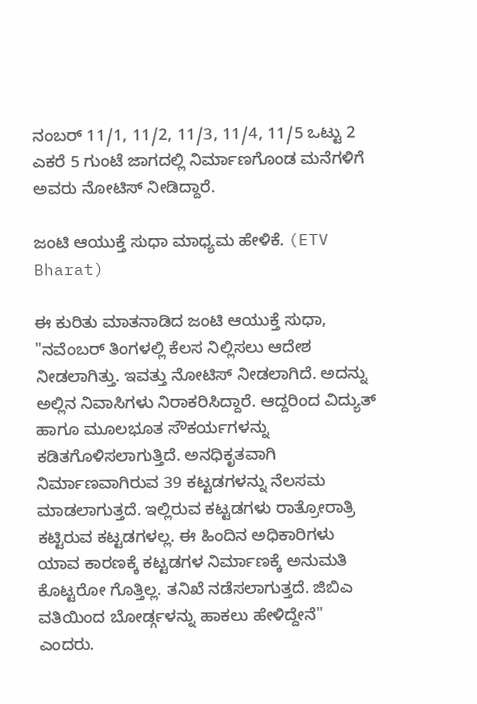ನಂಬರ್ 11/1, 11/2, 11/3, 11/4, 11/5 ಒಟ್ಟು 2 ಎಕರೆ 5 ಗುಂಟೆ ಜಾಗದಲ್ಲಿ ನಿರ್ಮಾಣಗೊಂಡ ಮನೆಗಳಿಗೆ ಅವರು ನೋಟಿಸ್ ನೀಡಿದ್ದಾರೆ.

ಜಂಟಿ ಆಯುಕ್ತೆ ಸುಧಾ ಮಾಧ್ಯಮ ಹೇಳಿಕೆ. (ETV Bharat)

ಈ ಕುರಿತು ಮಾತನಾಡಿದ ಜಂಟಿ ಆಯುಕ್ತೆ ಸುಧಾ, "ನವೆಂಬರ್ ತಿಂಗಳಲ್ಲಿ ಕೆಲಸ ನಿಲ್ಲಿಸಲು ಆದೇಶ ನೀಡಲಾಗಿತ್ತು. ಇವತ್ತು ನೋಟಿಸ್ ನೀಡಲಾಗಿದೆ. ಅದನ್ನು ಅಲ್ಲಿನ ನಿವಾಸಿಗಳು ನಿರಾಕರಿಸಿದ್ದಾರೆ. ಆದ್ದರಿಂದ ವಿದ್ಯುತ್ ಹಾಗೂ ಮೂಲಭೂತ ಸೌಕರ್ಯಗಳನ್ನು ಕಡಿತಗೊಳಿಸಲಾಗುತ್ತಿದೆ. ಅನಧಿಕೃತವಾಗಿ ನಿರ್ಮಾಣವಾಗಿರುವ 39 ಕಟ್ಟಡಗಳನ್ನು ನೆಲಸಮ ಮಾಡಲಾಗುತ್ತದೆ. ಇಲ್ಲಿರುವ ಕಟ್ಟಡಗಳು ರಾತ್ರೋರಾತ್ರಿ ಕಟ್ಟಿರುವ ಕಟ್ಟಡಗಳಲ್ಲ. ಈ ಹಿಂದಿನ ಅಧಿಕಾರಿಗಳು ಯಾವ ಕಾರಣಕ್ಕೆ ಕಟ್ಟಡಗಳ ನಿರ್ಮಾಣಕ್ಕೆ ಅನುಮತಿ ಕೊಟ್ಟರೋ ಗೊತ್ತಿಲ್ಲ. ತನಿಖೆ ನಡೆಸಲಾಗುತ್ತದೆ. ಜಿಬಿಎ ವತಿಯಿಂದ ಬೋರ್ಡ್ಗಳನ್ನು ಹಾಕಲು ಹೇಳಿದ್ದೇನೆ" ಎಂದರು.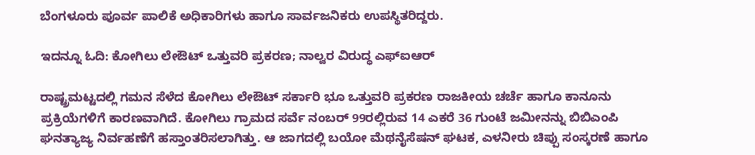ಬೆಂಗಳೂರು ಪೂರ್ವ ಪಾಲಿಕೆ ಅಧಿಕಾರಿಗಳು ಹಾಗೂ ಸಾರ್ವಜನಿಕರು ಉಪಸ್ಥಿತರಿದ್ದರು.

ಇದನ್ನೂ ಓದಿ: ಕೋಗಿಲು ಲೇಔಟ್ ಒತ್ತುವರಿ ಪ್ರಕರಣ; ನಾಲ್ವರ ವಿರುದ್ಧ ಎಫ್ಐಆರ್

ರಾಷ್ಟ್ರಮಟ್ಟದಲ್ಲಿ ಗಮನ ಸೆಳೆದ ಕೋಗಿಲು ಲೇಔಟ್‌ ಸರ್ಕಾರಿ ಭೂ ಒತ್ತುವರಿ ಪ್ರಕರಣ ರಾಜಕೀಯ ಚರ್ಚೆ ಹಾಗೂ ಕಾನೂನು ಪ್ರಕ್ರಿಯೆಗಳಿಗೆ ಕಾರಣವಾಗಿದೆ. ಕೋಗಿಲು ಗ್ರಾಮದ ಸರ್ವೆ ನಂಬರ್ 99ರಲ್ಲಿರುವ 14 ಎಕರೆ 36 ಗುಂಟೆ ಜಮೀನನ್ನು ಬಿಬಿಎಂಪಿ ಘನತ್ಯಾಜ್ಯ ನಿರ್ವಹಣೆಗೆ ಹಸ್ತಾಂತರಿಸಲಾಗಿತ್ತು. ಆ ಜಾಗದಲ್ಲಿ ಬಯೋ ಮೆಥನೈಸೆಷನ್ ಘಟಕ, ಎಳನೀರು ಚಿಪ್ಪು ಸಂಸ್ಕರಣೆ ಹಾಗೂ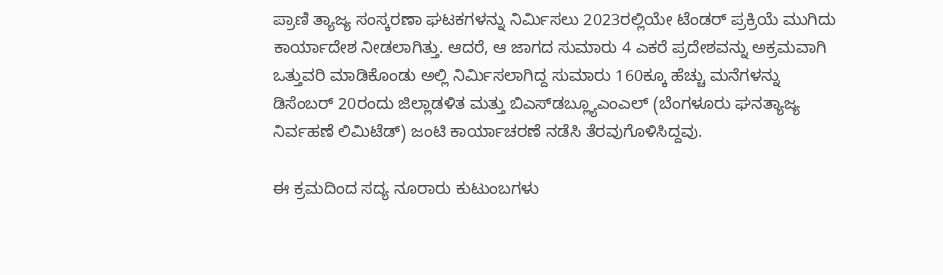ಪ್ರಾಣಿ ತ್ಯಾಜ್ಯ ಸಂಸ್ಕರಣಾ ಘಟಕಗಳನ್ನು ನಿರ್ಮಿಸಲು 2023ರಲ್ಲಿಯೇ ಟೆಂಡರ್ ಪ್ರಕ್ರಿಯೆ ಮುಗಿದು ಕಾರ್ಯಾದೇಶ ನೀಡಲಾಗಿತ್ತು. ಆದರೆ, ಆ ಜಾಗದ ಸುಮಾರು 4 ಎಕರೆ ಪ್ರದೇಶವನ್ನು ಅಕ್ರಮವಾಗಿ ಒತ್ತುವರಿ ಮಾಡಿಕೊಂಡು ಅಲ್ಲಿ ನಿರ್ಮಿಸಲಾಗಿದ್ದ ಸುಮಾರು 160ಕ್ಕೂ ಹೆಚ್ಚು ಮನೆಗಳನ್ನು ಡಿಸೆಂಬರ್ 20ರಂದು ಜಿಲ್ಲಾಡಳಿತ ಮತ್ತು ಬಿಎಸ್‌ಡಬ್ಲ್ಯೂಎಂಎಲ್ (ಬೆಂಗಳೂರು ಘನತ್ಯಾಜ್ಯ ನಿರ್ವಹಣೆ ಲಿಮಿಟೆಡ್) ಜಂಟಿ ಕಾರ್ಯಾಚರಣೆ ನಡೆಸಿ ತೆರವುಗೊಳಿಸಿದ್ದವು.

ಈ ಕ್ರಮದಿಂದ ಸದ್ಯ ನೂರಾರು ಕುಟುಂಬಗಳು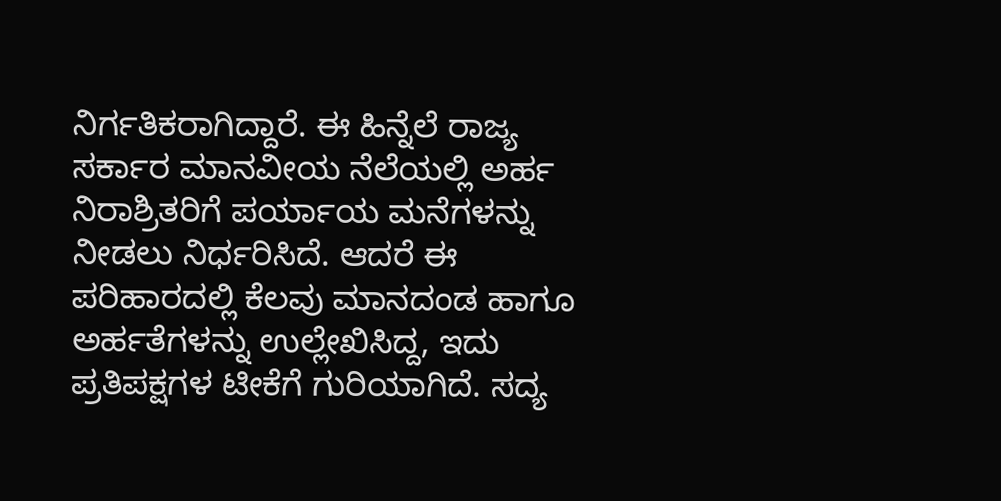ನಿರ್ಗತಿಕರಾಗಿದ್ದಾರೆ. ಈ ಹಿನ್ನೆಲೆ ರಾಜ್ಯ ಸರ್ಕಾರ ಮಾನವೀಯ ನೆಲೆಯಲ್ಲಿ ಅರ್ಹ ನಿರಾಶ್ರಿತರಿಗೆ ಪರ್ಯಾಯ ಮನೆಗಳನ್ನು ನೀಡಲು ನಿರ್ಧರಿಸಿದೆ. ಆದರೆ ಈ ಪರಿಹಾರದಲ್ಲಿ ಕೆಲವು ಮಾನದಂಡ ಹಾಗೂ ಅರ್ಹತೆಗಳನ್ನು ಉಲ್ಲೇಖಿಸಿದ್ದ, ಇದು ಪ್ರತಿಪಕ್ಷಗಳ ಟೀಕೆಗೆ ಗುರಿಯಾಗಿದೆ. ಸದ್ಯ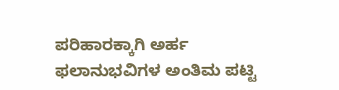ಪರಿಹಾರಕ್ಕಾಗಿ ಅರ್ಹ ಫಲಾನುಭವಿಗಳ ಅಂತಿಮ ಪಟ್ಟಿ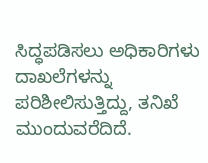ಸಿದ್ಧಪಡಿಸಲು ಅಧಿಕಾರಿಗಳು ದಾಖಲೆಗಳನ್ನು ಪರಿಶೀಲಿಸುತ್ತಿದ್ದು, ತನಿಖೆ ಮುಂದುವರೆದಿದೆ.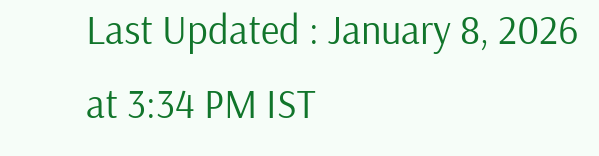Last Updated : January 8, 2026 at 3:34 PM IST